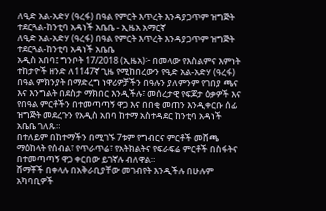ለዒድ አል-አድሃ (ዓረፋ) በዓል የምርት እጥረት እንዳያጋጥም ዝግጅት ተደርጓል-ከንቲባ አዳነች አቤቤ - ኢዜአ አማርኛ
ለዒድ አል-አድሃ (ዓረፋ) በዓል የምርት እጥረት እንዳያጋጥም ዝግጅት ተደርጓል-ከንቲባ አዳነች አቤቤ
አዲስ አበባ፤ ግንቦት 17/2018 (ኢዜአ)፦ በመላው የእስልምና እምነት ተከታዮች ዘንድ ለ1147ኛ ጊዜ የሚከበረውን የዒድ አል-አድሃ (ዓረፋ) በዓል ምክንያት በማድረግ ነዋሪዎቻችን በዓሉን ያለምንም የገበያ ጫና እና እንግልት በደስታ ማክበር እንዲችሉ፣ መሰረታዊ የፍጆታ ዕቃዎች እና የበዓል ምርቶችን በተመጣጣኝ ዋጋ እና በበቂ መጠን እንዲቀርቡ ሰፊ ዝግጅት መደረጉን የአዲስ አበባ ከተማ አስተዳደር ከንቲባ አዳነች አቤቤ ገለጹ።
በተለይም በከተማችን በሚገኙ 7ቱም የግብርና ምርቶች መሸጫ ማዕከላት የሰብል፣ የጥራጥሬ፣ የአትክልትና የፍራፍሬ ምርቶች በስፋትና በተመጣጣኝ ዋጋ ቀርበው ይገኛሉ ብለዋል።
ሸማቾች በቀላሉ በአቅራቢያቸው መገብየት እንዲችሉ በሁሉም አካባቢዎች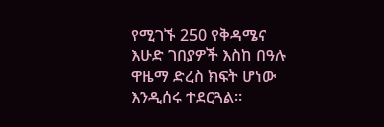የሚገኙ 250 የቅዳሜና እሁድ ገበያዎች እስከ በዓሉ ዋዜማ ድረስ ክፍት ሆነው እንዲሰሩ ተደርጓል።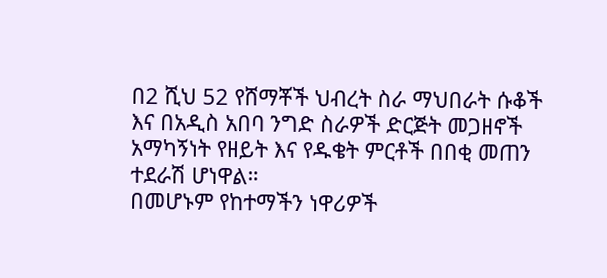በ2 ሺህ 52 የሸማቾች ህብረት ስራ ማህበራት ሱቆች እና በአዲስ አበባ ንግድ ስራዎች ድርጅት መጋዘኖች አማካኝነት የዘይት እና የዱቄት ምርቶች በበቂ መጠን ተደራሽ ሆነዋል።
በመሆኑም የከተማችን ነዋሪዎች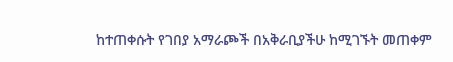ከተጠቀሱት የገበያ አማራጮች በአቅራቢያችሁ ከሚገኙት መጠቀም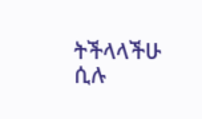ትችላላችሁ ሲሉ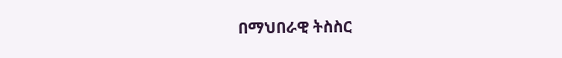በማህበራዊ ትስስር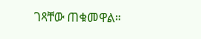ገጻቸው ጠቁመዋል።